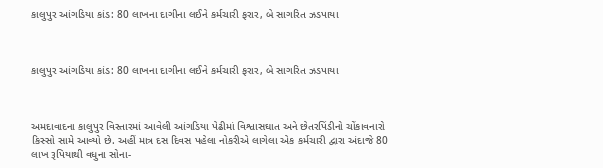કાલુપુર આંગડિયા કાંડ: 80 લાખના દાગીના લઈને કર્મચારી ફરાર, બે સાગરિત ઝડપાયા



કાલુપુર આંગડિયા કાંડ: 80 લાખના દાગીના લઈને કર્મચારી ફરાર, બે સાગરિત ઝડપાયા



અમદાવાદના કાલુપુર વિસ્તારમાં આવેલી આંગડિયા પેઢીમાં વિશ્વાસઘાત અને છેતરપિંડીનો ચોંકાવનારો કિસ્સો સામે આવ્યો છે. અહીં માત્ર દસ દિવસ પહેલા નોકરીએ લાગેલા એક કર્મચારી દ્વારા અંદાજે 80 લાખ રૂપિયાથી વધુના સોના-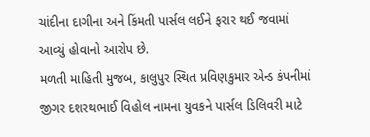ચાંદીના દાગીના અને કિંમતી પાર્સલ લઈને ફરાર થઈ જવામાં આવ્યું હોવાનો આરોપ છે.
મળતી માહિતી મુજબ, કાલુપુર સ્થિત પ્રવિણકુમાર એન્ડ કંપનીમાં જીગર દશરથભાઈ વિહોલ નામના યુવકને પાર્સલ ડિલિવરી માટે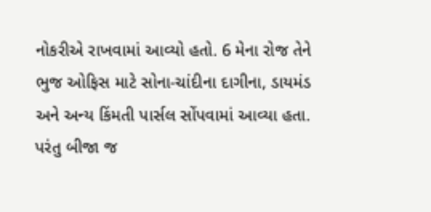નોકરીએ રાખવામાં આવ્યો હતો. 6 મેના રોજ તેને ભુજ ઓફિસ માટે સોના-ચાંદીના દાગીના, ડાયમંડ અને અન્ય કિંમતી પાર્સલ સોંપવામાં આવ્યા હતા.
પરંતુ બીજા જ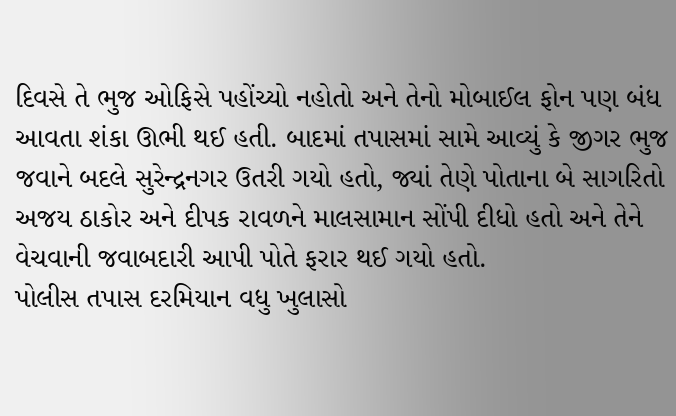દિવસે તે ભુજ ઓફિસે પહોંચ્યો નહોતો અને તેનો મોબાઈલ ફોન પણ બંધ આવતા શંકા ઊભી થઈ હતી. બાદમાં તપાસમાં સામે આવ્યું કે જીગર ભુજ જવાને બદલે સુરેન્દ્રનગર ઉતરી ગયો હતો, જ્યાં તેણે પોતાના બે સાગરિતો અજય ઠાકોર અને દીપક રાવળને માલસામાન સોંપી દીધો હતો અને તેને વેચવાની જવાબદારી આપી પોતે ફરાર થઈ ગયો હતો.
પોલીસ તપાસ દરમિયાન વધુ ખુલાસો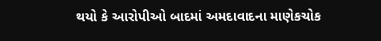થયો કે આરોપીઓ બાદમાં અમદાવાદના માણેકચોક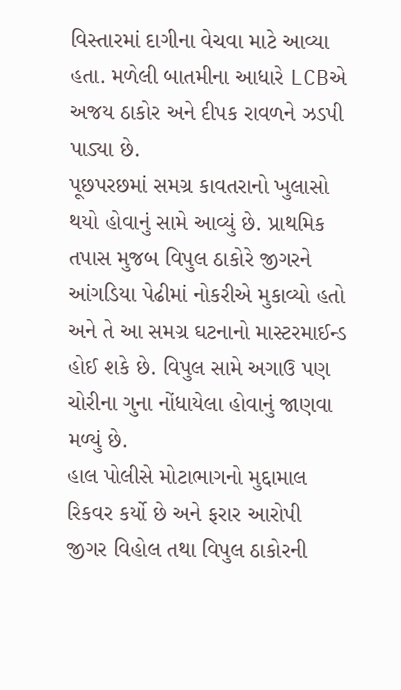વિસ્તારમાં દાગીના વેચવા માટે આવ્યા હતા. મળેલી બાતમીના આધારે LCBએ અજય ઠાકોર અને દીપક રાવળને ઝડપી પાડ્યા છે.
પૂછપરછમાં સમગ્ર કાવતરાનો ખુલાસો થયો હોવાનું સામે આવ્યું છે. પ્રાથમિક તપાસ મુજબ વિપુલ ઠાકોરે જીગરને આંગડિયા પેઢીમાં નોકરીએ મુકાવ્યો હતો અને તે આ સમગ્ર ઘટનાનો માસ્ટરમાઈન્ડ હોઈ શકે છે. વિપુલ સામે અગાઉ પણ ચોરીના ગુના નોંધાયેલા હોવાનું જાણવા મળ્યું છે.
હાલ પોલીસે મોટાભાગનો મુદ્દામાલ રિકવર કર્યો છે અને ફરાર આરોપી જીગર વિહોલ તથા વિપુલ ઠાકોરની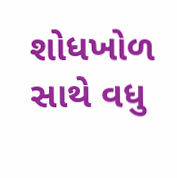શોધખોળ સાથે વધુ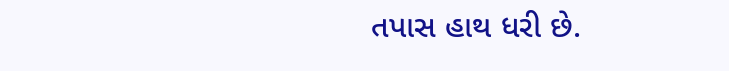તપાસ હાથ ધરી છે.